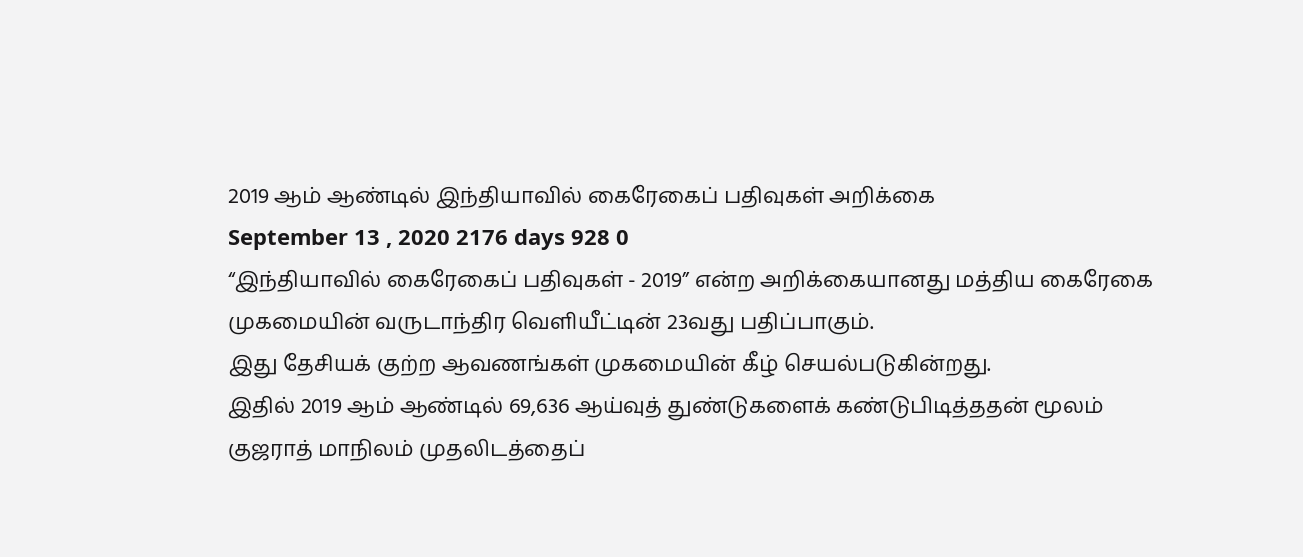2019 ஆம் ஆண்டில் இந்தியாவில் கைரேகைப் பதிவுகள் அறிக்கை
September 13 , 2020 2176 days 928 0
“இந்தியாவில் கைரேகைப் பதிவுகள் - 2019” என்ற அறிக்கையானது மத்திய கைரேகை முகமையின் வருடாந்திர வெளியீட்டின் 23வது பதிப்பாகும்.
இது தேசியக் குற்ற ஆவணங்கள் முகமையின் கீழ் செயல்படுகின்றது.
இதில் 2019 ஆம் ஆண்டில் 69,636 ஆய்வுத் துண்டுகளைக் கண்டுபிடித்ததன் மூலம் குஜராத் மாநிலம் முதலிடத்தைப்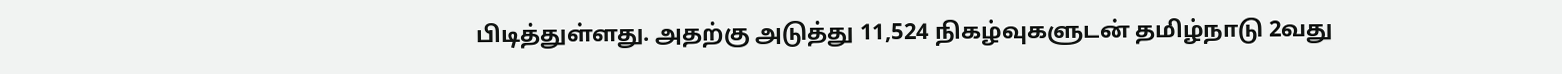பிடித்துள்ளது. அதற்கு அடுத்து 11,524 நிகழ்வுகளுடன் தமிழ்நாடு 2வது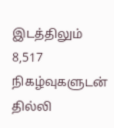இடத்திலும் 8,517 நிகழ்வுகளுடன் தில்லி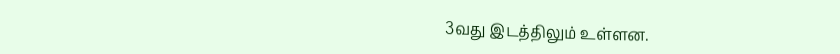3வது இடத்திலும் உள்ளன.